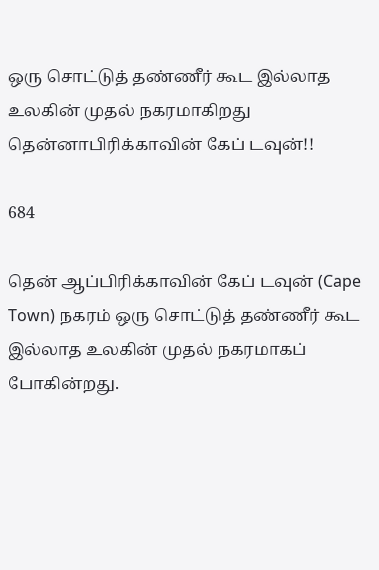ஒரு சொட்டுத் தண்ணீர் கூட இல்லாத உலகின் முதல் நகரமாகிறது தென்னாபிரிக்காவின் கேப் டவுன்!!

684

தென் ஆப்பிரிக்காவின் கேப் டவுன் (Cape Town) நகரம் ஒரு சொட்டுத் தண்ணீர் கூட இல்லாத உலகின் முதல் நகரமாகப் போகின்றது.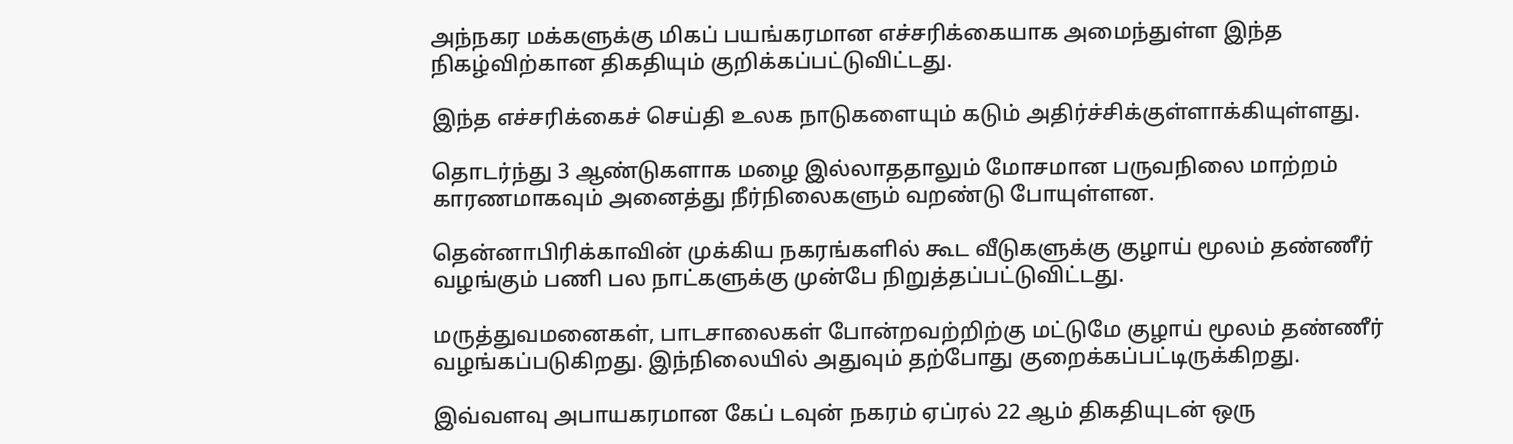அந்நகர மக்களுக்கு மிகப் பயங்கரமான எச்சரிக்கையாக அமைந்துள்ள இந்த நிகழ்விற்கான திகதியும் குறிக்கப்பட்டுவிட்டது.

இந்த எச்சரிக்கைச் செய்தி உலக நாடுகளையும் கடும் அதிர்ச்சிக்குள்ளாக்கியுள்ளது.

தொடர்ந்து 3 ஆண்டுகளாக மழை இல்லாததாலும் மோசமான பருவநிலை மாற்றம் காரணமாகவும் அனைத்து நீர்நிலைகளும் வறண்டு போயுள்ளன.

தென்னாபிரிக்காவின் முக்கிய நகரங்களில் கூட வீடுகளுக்கு குழாய் மூலம் தண்ணீர் வழங்கும் பணி பல நாட்களுக்கு முன்பே நிறுத்தப்பட்டுவிட்டது.

மருத்துவமனைகள், பாடசாலைகள் போன்றவற்றிற்கு மட்டுமே குழாய் மூலம் தண்ணீர் வழங்கப்படுகிறது. இந்நிலையில் அதுவும் தற்போது குறைக்கப்பட்டிருக்கிறது.

இவ்வளவு அபாயகரமான கேப் டவுன் நகரம் ஏப்ரல் 22 ஆம் திகதியுடன் ஒரு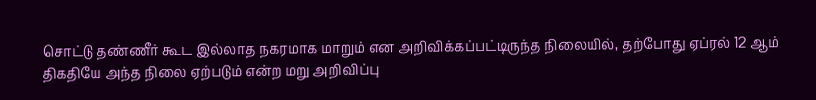சொட்டு தண்ணீர் கூட இல்லாத நகரமாக மாறும் என அறிவிக்கப்பட்டிருந்த நிலையில், தற்போது ஏப்ரல் 12 ஆம் திகதியே அந்த நிலை ஏற்படும் என்ற மறு அறிவிப்பு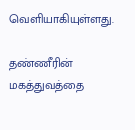வெளியாகியுள்ளது.

தண்ணீரின் மகத்துவத்தை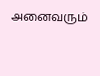அனைவரும்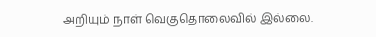அறியும் நாள் வெகுதொலைவில் இல்லை.